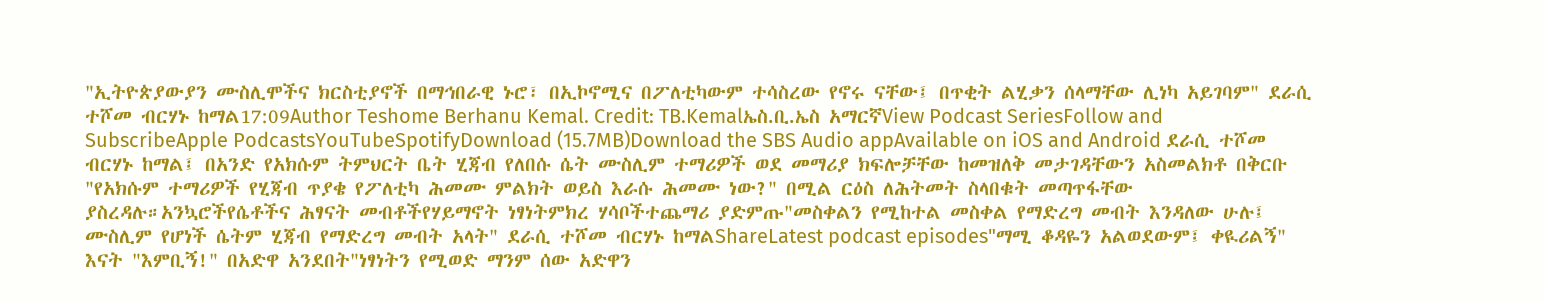"ኢትዮጵያውያን ሙስሊሞችና ክርስቲያኖች በማኅበራዊ ኑሮ፣ በኢኮኖሚና በፖለቲካውም ተሳስረው የኖሩ ናቸው፤ በጥቂት ልሂቃን ሰላማቸው ሊነካ አይገባም" ደራሲ ተሾመ ብርሃኑ ከማል17:09Author Teshome Berhanu Kemal. Credit: TB.Kemalኤስ.ቢ.ኤስ አማርኛView Podcast SeriesFollow and SubscribeApple PodcastsYouTubeSpotifyDownload (15.7MB)Download the SBS Audio appAvailable on iOS and Android ደራሲ ተሾመ ብርሃኑ ከማል፤ በአንድ የአክሱም ትምህርት ቤት ሂጃብ የለበሱ ሴት ሙስሊም ተማሪዎች ወደ መማሪያ ክፍሎቻቸው ከመዝለቅ መታገዳቸውን አስመልክቶ በቅርቡ "የአክሱም ተማሪዎች የሂጃብ ጥያቄ የፖለቲካ ሕመሙ ምልክት ወይስ እራሱ ሕመሙ ነው?" በሚል ርዕስ ለሕትመት ስላበቁት መጣጥፋቸው ያስረዳሉ።አንኳሮችየሴቶችና ሕፃናት መብቶችየሃይማኖት ነፃነትምክረ ሃሳቦችተጨማሪ ያድምጡ"መስቀልን የሚከተል መስቀል የማድረግ መብት እንዳለው ሁሉ፤ ሙስሊም የሆነች ሴትም ሂጃብ የማድረግ መብት አላት" ደራሲ ተሾመ ብርሃኑ ከማልShareLatest podcast episodes"ማሚ ቆዳዬን አልወደውም፤ ቀዪሪልኝ" እናት "እምቢኝ!" በአድዋ አንደበት"ነፃነትን የሚወድ ማንም ሰው አድዋን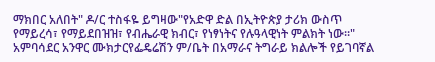ማክበር አለበት" ዶ/ር ተስፋዬ ይግዛው"የአድዋ ድል በኢትዮጵያ ታሪክ ውስጥ የማይረሳ፣ የማይደበዝዝ፣ የብሔራዊ ክብር፣ የነፃነትና የሉዓላዊነት ምልክት ነው።" አምባሳደር አንዋር ሙክታርየፌዴሬሽን ም/ቤት በአማራና ትግራይ ክልሎች የይገባኛል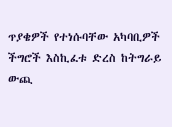ጥያቄዎች የተነሱባቸው አካባቢዎች ችግሮች እስኪፈቱ ድረስ ከትግራይ ውጪ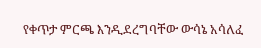የቀጥታ ምርጫ እንዲደረግባቸው ውሳኔ አሳለፈ